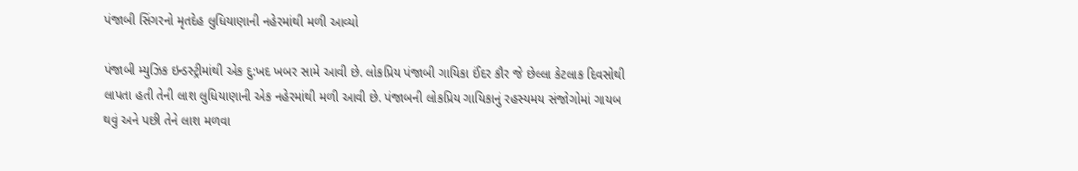પંજાબી સિંગરનો મૃતદેહ લુધિયાણાની નહેરમાંથી મળી આવ્યો

પંજાબી મ્યુઝિક ઇન્ડસ્ટ્રીમાંથી એક દુ:ખદ ખબર સામે આવી છે. લોકપ્રિય પંજાબી ગાયિકા ઈંદર કૌર જે છેલ્લા કેટલાક દિવસોથી લાપતા હતી તેની લાશ લુધિયાણાની એક નહેરમાંથી મળી આવી છે. પંજાબની લોકપ્રિય ગાયિકાનું રહસ્યમય સંજોગોમાં ગાયબ થવું અને પછી તેને લાશ મળવા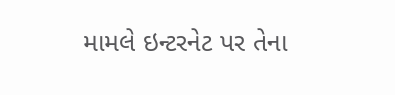મામલે ઇન્ટરનેટ પર તેના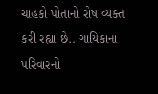ચાહકો પોતાનો રોષ વ્યક્ત કરી રહ્યા છે.. ગાયિકાના પરિવારનો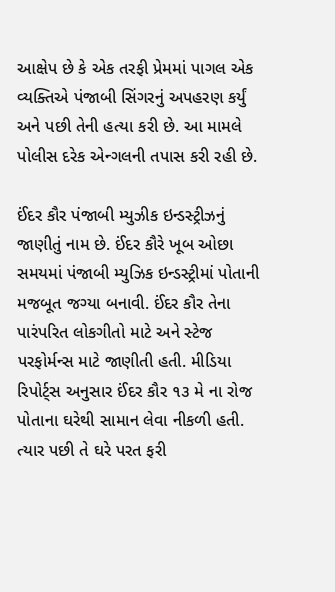આક્ષેપ છે કે એક તરફી પ્રેમમાં પાગલ એક વ્યક્તિએ પંજાબી સિંગરનું અપહરણ કર્યું અને પછી તેની હત્યા કરી છે. આ મામલે પોલીસ દરેક એન્ગલની તપાસ કરી રહી છે.

ઈંદર કૌર પંજાબી મ્યુઝીક ઇન્ડસ્ટ્રીઝનું જાણીતું નામ છે. ઈંદર કૌરે ખૂબ ઓછા સમયમાં પંજાબી મ્યુઝિક ઇન્ડસ્ટ્રીમાં પોતાની મજબૂત જગ્યા બનાવી. ઈંદર કૌર તેના પારંપરિત લોકગીતો માટે અને સ્ટેજ પરફોર્મન્સ માટે જાણીતી હતી. મીડિયા રિપોર્ટ્સ અનુસાર ઈંદર કૌર ૧૩ મે ના રોજ પોતાના ઘરેથી સામાન લેવા નીકળી હતી. ત્યાર પછી તે ઘરે પરત ફરી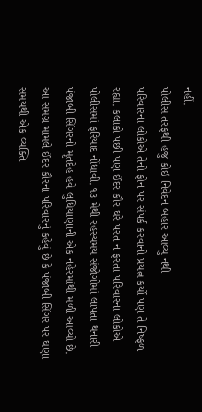નહીં.
પોલીસ તરફથી હજુ કોઇ નિવેદન બહાર આવ્યુ નથી
પરિવારના લોકોએ તેનો ફોન પર સંપર્ક કરવાનો પ્રયત્ન કર્યો પણ તે નિષ્ફળ રહ્યા. કલાકો પછી પણ ઈંદર કૌર ઘરે પરત ન ફરતા પરિવારના લોકોએ પોલીસમાં ફરિયાદ નોંધાવી. ૧૩ મેથી રહસ્યમય સંજોગોમાં લાપતા થનારી પંજાબી સિંગરનો મૃતદેહ હવે લુધિયાણાની એક નહેરમાંથી મળી આવ્યો છે.
આ સમગ્ર મામલે ઈંદર કૌરના પરિવારનું કહેવું છે કે પંજાબી સિંગર પર ઘણા સમયથી એક વ્યક્તિ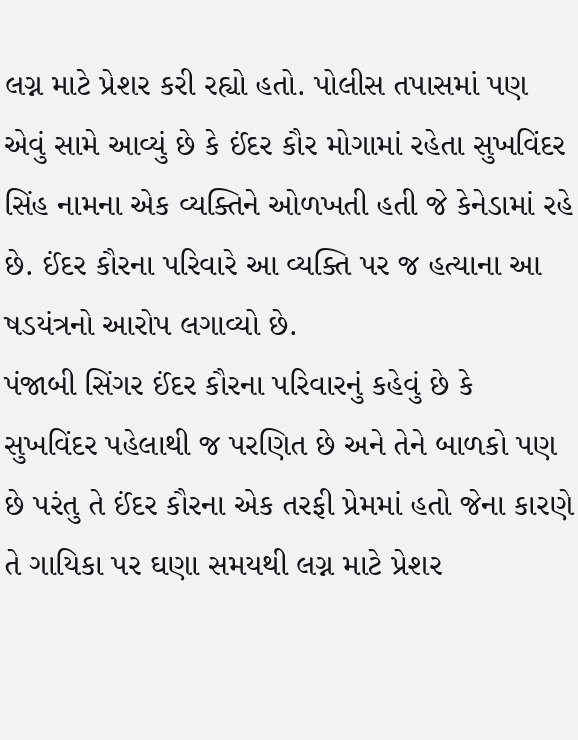લગ્ન માટે પ્રેશર કરી રહ્યો હતો. પોલીસ તપાસમાં પણ એવું સામે આવ્યું છે કે ઈંદર કૌર મોગામાં રહેતા સુખવિંદર સિંહ નામના એક વ્યક્તિને ઓળખતી હતી જે કેનેડામાં રહે છે. ઈંદર કૌરના પરિવારે આ વ્યક્તિ પર જ હત્યાના આ ષડયંત્રનો આરોપ લગાવ્યો છે.
પંજાબી સિંગર ઈંદર કૌરના પરિવારનું કહેવું છે કે સુખવિંદર પહેલાથી જ પરણિત છે અને તેને બાળકો પણ છે પરંતુ તે ઈંદર કૌરના એક તરફી પ્રેમમાં હતો જેના કારણે તે ગાયિકા પર ઘણા સમયથી લગ્ન માટે પ્રેશર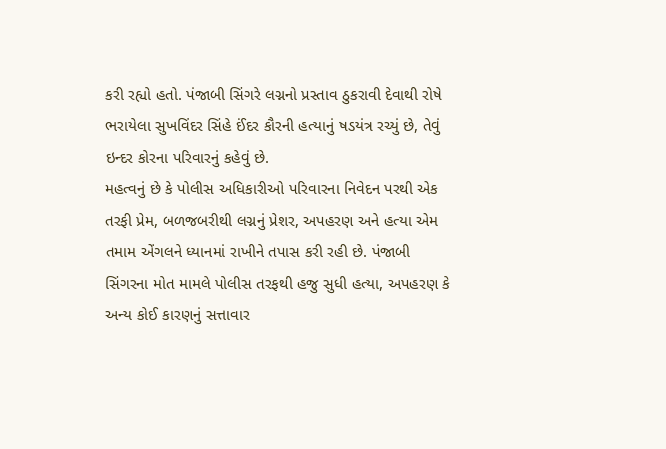કરી રહ્યો હતો. પંજાબી સિંગરે લગ્નનો પ્રસ્તાવ ઠુકરાવી દેવાથી રોષે ભરાયેલા સુખવિંદર સિંહે ઈંદર કૌરની હત્યાનું ષડયંત્ર રચ્યું છે, તેવું ઇન્દર કોરના પરિવારનું કહેવું છે.
મહત્વનું છે કે પોલીસ અધિકારીઓ પરિવારના નિવેદન પરથી એક તરફી પ્રેમ, બળજબરીથી લગ્નનું પ્રેશર, અપહરણ અને હત્યા એમ તમામ એંગલને ધ્યાનમાં રાખીને તપાસ કરી રહી છે. પંજાબી સિંગરના મોત મામલે પોલીસ તરફથી હજુ સુધી હત્યા, અપહરણ કે અન્ય કોઈ કારણનું સત્તાવાર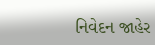નિવેદન જાહેર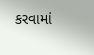કરવામાં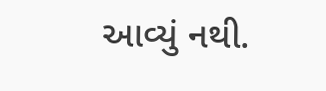આવ્યું નથી.